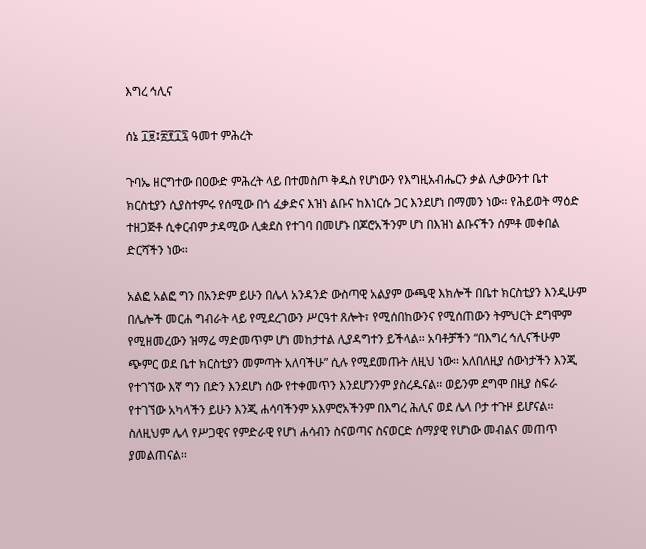እግረ ኅሊና

ሰኔ ፲፱፤፳፻፲፯ ዓመተ ምሕረት

ጉባኤ ዘርግተው በዐውድ ምሕረት ላይ በተመስጦ ቅዱስ የሆነውን የእግዚአብሔርን ቃል ሊቃውንተ ቤተ ክርስቲያን ሲያስተምሩ የሰሚው በጎ ፈቃድና እዝነ ልቡና ከእነርሱ ጋር እንደሆነ በማመን ነው፡፡ የሕይወት ማዕድ ተዘጋጅቶ ሲቀርብም ታዳሚው ሊቋደስ የተገባ በመሆኑ በጆሮአችንም ሆነ በእዝነ ልቡናችን ሰምቶ መቀበል ድርሻችን ነው፡፡

አልፎ አልፎ ግን በአንድም ይሁን በሌላ አንዳንድ ውስጣዊ አልያም ውጫዊ እክሎች በቤተ ክርስቲያን እንዲሁም በሌሎች መርሐ ግብራት ላይ የሚደረገውን ሥርዓተ ጸሎት፣ የሚሰበከውንና የሚሰጠውን ትምህርት ደግሞም የሚዘመረውን ዝማሬ ማድመጥም ሆነ መከታተል ሊያዳግተን ይችላል፡፡ አባቶቻችን “በእግረ ኅሊናችሁም ጭምር ወደ ቤተ ክርስቲያን መምጣት አለባችሁ” ሲሉ የሚደመጡት ለዚህ ነው፡፡ አለበለዚያ ሰውነታችን እንጂ የተገኘው እኛ ግን በድን እንደሆነ ሰው የተቀመጥን እንደሆንንም ያስረዱናል፡፡ ወይንም ደግሞ በዚያ ስፍራ የተገኘው አካላችን ይሁን እንጂ ሐሳባችንም አእምሮአችንም በእግረ ሕሊና ወደ ሌላ ቦታ ተጉዞ ይሆናል፡፡ ስለዚህም ሌላ የሥጋዊና የምድራዊ የሆነ ሐሳብን ስናወጣና ስናወርድ ሰማያዊ የሆነው መብልና መጠጥ ያመልጠናል፡፡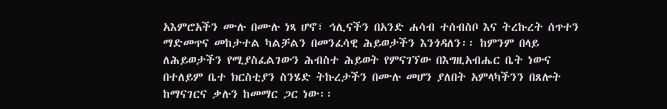አእምሮአችን ሙሉ በሙሉ ነጻ ሆኖ፣ ኅሊናችን በአንድ ሐሳብ ተሰብስቦ እና ትረኩረት ሰጥተን ማድመጥና መከታተል ካልቻልን በመንፈሳዊ ሕይወታችን እንጎዳለን፡፡ ከምንም በላይ ለሕይወታችን የሚያስፈልገውን ሕብስተ ሕይወት የምናገኘው በእግዚአብሔር ቤት ነውና በተለይም ቤተ ክርስቲያን ስንሄድ ትኩረታችን በሙሉ መሆን ያለበት አምላካችንን በጸሎት ከማናገርና ቃሉን ከመማር ጋር ነው፡፡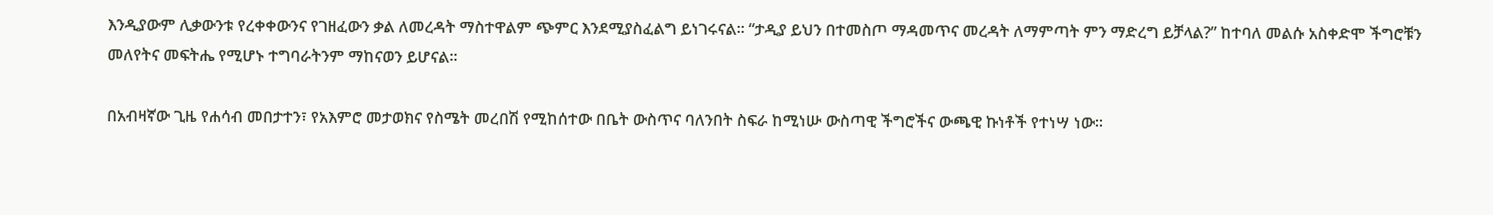እንዲያውም ሊቃውንቱ የረቀቀውንና የገዘፈውን ቃል ለመረዳት ማስተዋልም ጭምር እንደሚያስፈልግ ይነገሩናል፡፡ “ታዲያ ይህን በተመስጦ ማዳመጥና መረዳት ለማምጣት ምን ማድረግ ይቻላል?” ከተባለ መልሱ አስቀድሞ ችግሮቹን መለየትና መፍትሔ የሚሆኑ ተግባራትንም ማከናወን ይሆናል፡፡

በአብዛኛው ጊዜ የሐሳብ መበታተን፣ የአእምሮ መታወክና የስሜት መረበሽ የሚከሰተው በቤት ውስጥና ባለንበት ስፍራ ከሚነሡ ውስጣዊ ችግሮችና ውጫዊ ኩነቶች የተነሣ ነው፡፡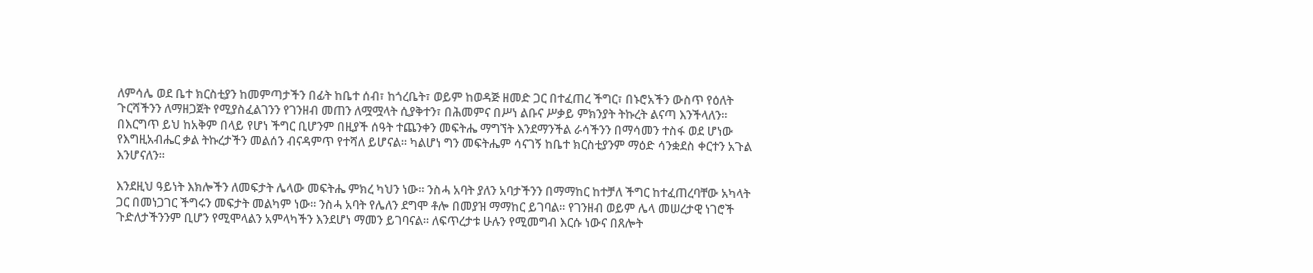ለምሳሌ ወደ ቤተ ክርስቲያን ከመምጣታችን በፊት ከቤተ ሰብ፣ ከጎረቤት፣ ወይም ከወዳጅ ዘመድ ጋር በተፈጠረ ችግር፣ በኑሮአችን ውስጥ የዕለት ጉርሻችንን ለማዘጋጀት የሚያስፈልገንን የገንዘብ መጠን ለሟሟላት ሲያቅተን፣ በሕመምና በሥነ ልቡና ሥቃይ ምክንያት ትኩረት ልናጣ እንችላለን፡፡ በእርግጥ ይህ ከአቅም በላይ የሆነ ችግር ቢሆንም በዚያች ሰዓት ተጨንቀን መፍትሔ ማግኘት እንደማንችል ራሳችንን በማሳመን ተስፋ ወደ ሆነው የእግዚአብሔር ቃል ትኩረታችን መልሰን ብናዳምጥ የተሻለ ይሆናል፡፡ ካልሆነ ግን መፍትሔም ሳናገኝ ከቤተ ክርስቲያንም ማዕድ ሳንቋደስ ቀርተን አጉል እንሆናለን፡፡

እንደዚህ ዓይነት እክሎችን ለመፍታት ሌላው መፍትሔ ምክረ ካህን ነው፡፡ ንስሓ አባት ያለን አባታችንን በማማከር ከተቻለ ችግር ከተፈጠረባቸው አካላት ጋር በመነጋገር ችግሩን መፍታት መልካም ነው፡፡ ንስሓ አባት የሌለን ደግሞ ቶሎ በመያዝ ማማከር ይገባል፡፡ የገንዘብ ወይም ሌላ መሠረታዊ ነገሮች ጉድለታችንንም ቢሆን የሚሞላልን አምላካችን እንደሆነ ማመን ይገባናል፡፡ ለፍጥረታቱ ሁሉን የሚመግብ እርሱ ነውና በጸሎት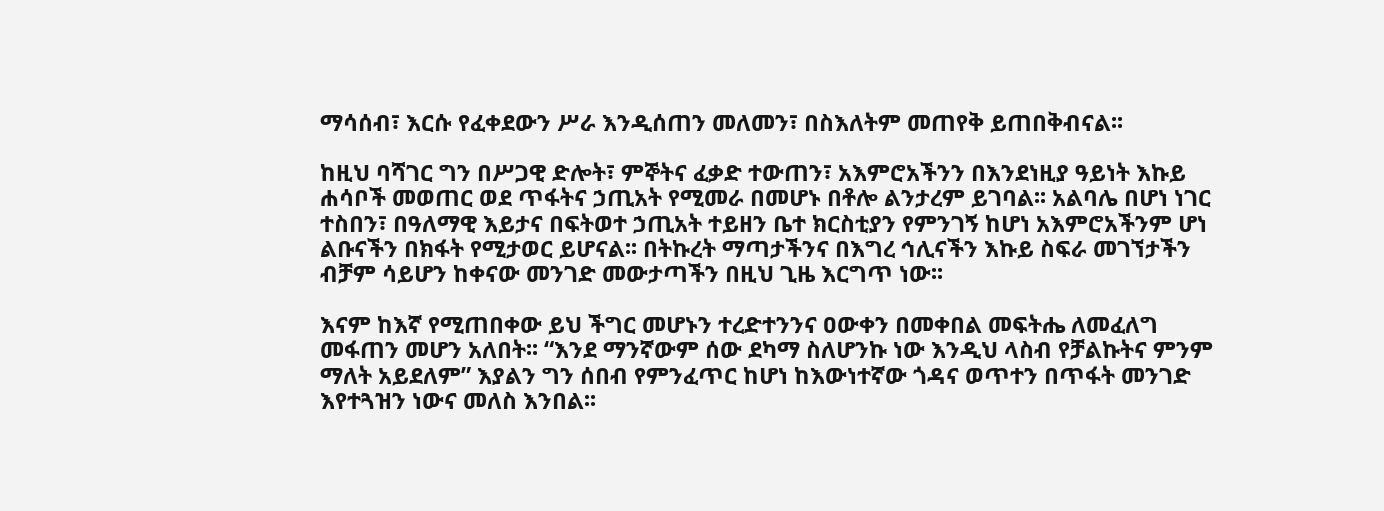ማሳሰብ፣ እርሱ የፈቀደውን ሥራ እንዲሰጠን መለመን፣ በስእለትም መጠየቅ ይጠበቅብናል፡፡

ከዚህ ባሻገር ግን በሥጋዊ ድሎት፣ ምኞትና ፈቃድ ተውጠን፣ አእምሮአችንን በእንደነዚያ ዓይነት እኩይ ሐሳቦች መወጠር ወደ ጥፋትና ኃጢአት የሚመራ በመሆኑ በቶሎ ልንታረም ይገባል፡፡ አልባሌ በሆነ ነገር ተስበን፣ በዓለማዊ እይታና በፍትወተ ኃጢአት ተይዘን ቤተ ክርስቲያን የምንገኝ ከሆነ አእምሮአችንም ሆነ ልቡናችን በክፋት የሚታወር ይሆናል፡፡ በትኩረት ማጣታችንና በእግረ ኅሊናችን እኩይ ስፍራ መገኘታችን ብቻም ሳይሆን ከቀናው መንገድ መውታጣችን በዚህ ጊዜ እርግጥ ነው፡፡

እናም ከእኛ የሚጠበቀው ይህ ችግር መሆኑን ተረድተንንና ዐውቀን በመቀበል መፍትሔ ለመፈለግ መፋጠን መሆን አለበት፡፡ “እንደ ማንኛውም ሰው ደካማ ስለሆንኩ ነው እንዲህ ላስብ የቻልኩትና ምንም ማለት አይደለም” እያልን ግን ሰበብ የምንፈጥር ከሆነ ከእውነተኛው ጎዳና ወጥተን በጥፋት መንገድ እየተጓዝን ነውና መለስ እንበል፡፡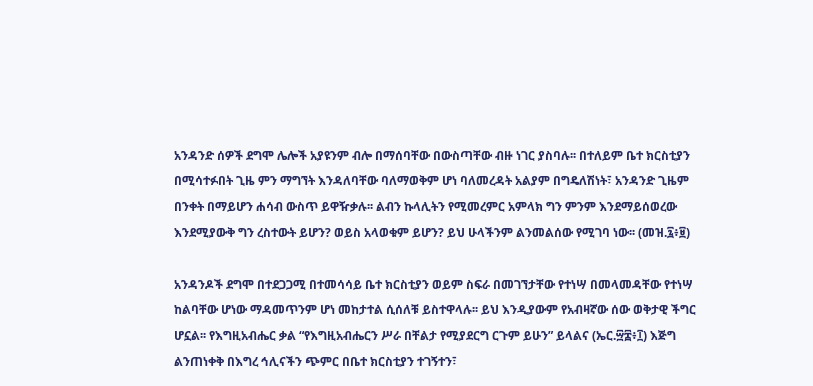አንዳንድ ሰዎች ደግሞ ሌሎች አያዩንም ብሎ በማሰባቸው በውስጣቸው ብዙ ነገር ያስባሉ፡፡ በተለይም ቤተ ክርስቲያን በሚሳተፉበት ጊዜ ምን ማግኘት እንዳለባቸው ባለማወቅም ሆነ ባለመረዳት አልያም በግዴለሽነት፣ አንዳንድ ጊዜም በንቀት በማይሆን ሐሳብ ውስጥ ይዋዥቃሉ፡፡ ልብን ኩላሊትን የሚመረምር አምላክ ግን ምንም እንደማይሰወረው እንደሚያውቅ ግን ረስተውት ይሆን? ወይስ አላወቁም ይሆን? ይህ ሁላችንም ልንመልሰው የሚገባ ነው፡፡ (መዝ.፯፥፱)

አንዳንዶች ደግሞ በተደጋጋሚ በተመሳሳይ ቤተ ክርስቲያን ወይም ስፍራ በመገኘታቸው የተነሣ በመላመዳቸው የተነሣ ከልባቸው ሆነው ማዳመጥንም ሆነ መከታተል ሲሰለቹ ይስተዋላሉ፡፡ ይህ እንዲያውም የአብዛኛው ሰው ወቅታዊ ችግር ሆኗል፡፡ የእግዚአብሔር ቃል “የእግዚአብሔርን ሥራ በቸልታ የሚያደርግ ርጉም ይሁን” ይላልና (ኤር.፵፰፥፲) እጅግ ልንጠነቀቅ በእግረ ኅሊናችን ጭምር በቤተ ክርስቲያን ተገኝተን፣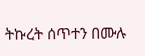ትኩረት ሰጥተን በሙሉ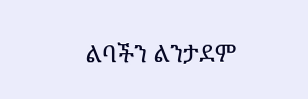ልባችን ልንታደም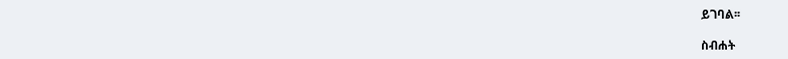ይገባል፡፡

ስብሐት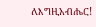ለእግዚአብሔር!